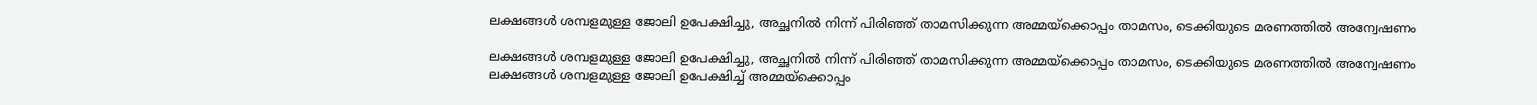ലക്ഷങ്ങള്‍ ശമ്പളമുള്ള ജോലി ഉപേക്ഷിച്ചു, അച്ഛനില്‍ നിന്ന് പിരിഞ്ഞ് താമസിക്കുന്ന അമ്മയ്‌ക്കൊപ്പം താമസം, ടെക്കിയുടെ മരണത്തില്‍ അന്വേഷണം

ലക്ഷങ്ങള്‍ ശമ്പളമുള്ള ജോലി ഉപേക്ഷിച്ചു, അച്ഛനില്‍ നിന്ന് പിരിഞ്ഞ് താമസിക്കുന്ന അമ്മയ്‌ക്കൊപ്പം താമസം, ടെക്കിയുടെ മരണത്തില്‍ അന്വേഷണം
ലക്ഷങ്ങള്‍ ശമ്പളമുള്ള ജോലി ഉപേക്ഷിച്ച് അമ്മയ്‌ക്കൊപ്പം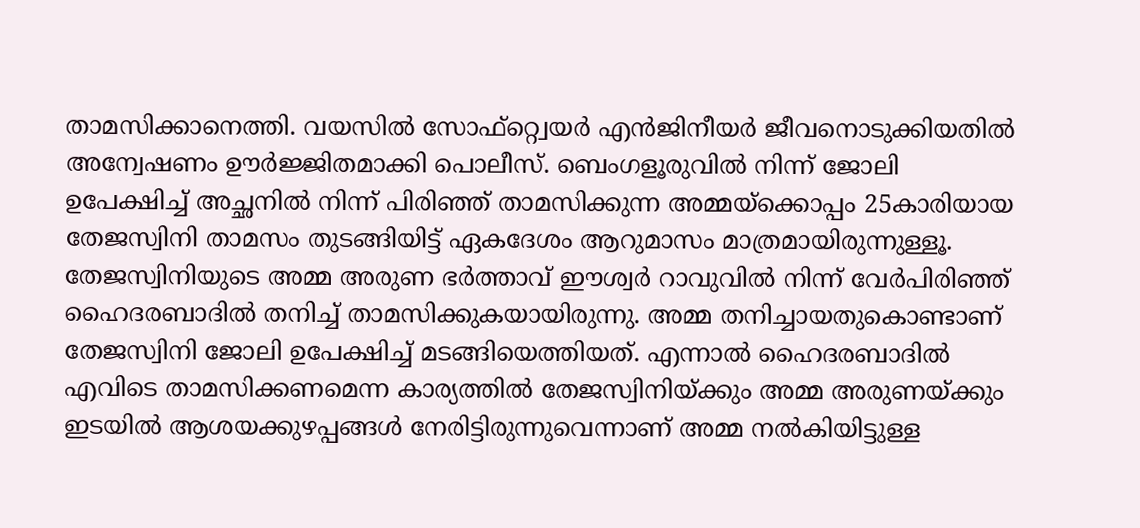താമസിക്കാനെത്തി. വയസില്‍ സോഫ്‌റ്റ്വെയര്‍ എന്‍ജിനീയര്‍ ജീവനൊടുക്കിയതില്‍ അന്വേഷണം ഊര്‍ജ്ജിതമാക്കി പൊലീസ്. ബെംഗളൂരുവില്‍ നിന്ന് ജോലി ഉപേക്ഷിച്ച് അച്ഛനില്‍ നിന്ന് പിരിഞ്ഞ് താമസിക്കുന്ന അമ്മയ്‌ക്കൊപ്പം 25കാരിയായ തേജസ്വിനി താമസം തുടങ്ങിയിട്ട് ഏകദേശം ആറുമാസം മാത്രമായിരുന്നുള്ളൂ. തേജസ്വിനിയുടെ അമ്മ അരുണ ഭര്‍ത്താവ് ഈശ്വര്‍ റാവുവില്‍ നിന്ന് വേര്‍പിരിഞ്ഞ് ഹൈദരബാദില്‍ തനിച്ച് താമസിക്കുകയായിരുന്നു. അമ്മ തനിച്ചായതുകൊണ്ടാണ് തേജസ്വിനി ജോലി ഉപേക്ഷിച്ച് മടങ്ങിയെത്തിയത്. എന്നാല്‍ ഹൈദരബാദില്‍ എവിടെ താമസിക്കണമെന്ന കാര്യത്തില്‍ തേജസ്വിനിയ്ക്കും അമ്മ അരുണയ്ക്കും ഇടയില്‍ ആശയക്കുഴപ്പങ്ങള്‍ നേരിട്ടിരുന്നുവെന്നാണ് അമ്മ നല്‍കിയിട്ടുള്ള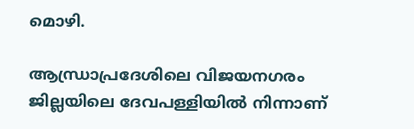മൊഴി.

ആന്ധ്രാപ്രദേശിലെ വിജയനഗരം ജില്ലയിലെ ദേവപള്ളിയില്‍ നിന്നാണ്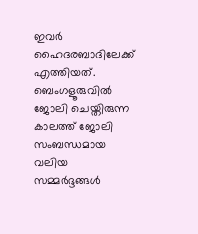ഇവര്‍ ഹൈദരബാദിലേക്ക് എത്തിയത്. ബെംഗളൂരുവില്‍ ജോലി ചെയ്തിരുന്ന കാലത്ത് ജോലി സംബന്ധമായ വലിയ സമ്മര്‍ദ്ദങ്ങള്‍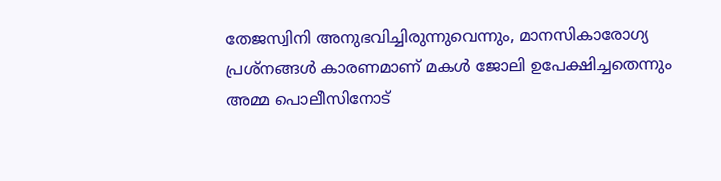തേജസ്വിനി അനുഭവിച്ചിരുന്നുവെന്നും, മാനസികാരോഗ്യ പ്രശ്‌നങ്ങള്‍ കാരണമാണ് മകള്‍ ജോലി ഉപേക്ഷിച്ചതെന്നും അമ്മ പൊലീസിനോട്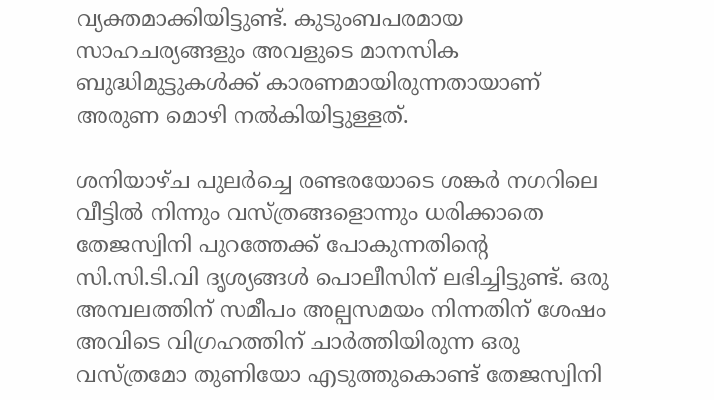വ്യക്തമാക്കിയിട്ടുണ്ട്. കുടുംബപരമായ സാഹചര്യങ്ങളും അവളുടെ മാനസിക ബുദ്ധിമുട്ടുകള്‍ക്ക് കാരണമായിരുന്നതായാണ് അരുണ മൊഴി നല്‍കിയിട്ടുള്ളത്.

ശനിയാഴ്ച പുലര്‍ച്ചെ രണ്ടരയോടെ ശങ്കര്‍ നഗറിലെ വീട്ടില്‍ നിന്നും വസ്ത്രങ്ങളൊന്നും ധരിക്കാതെ തേജസ്വിനി പുറത്തേക്ക് പോകുന്നതിന്റെ സി.സി.ടി.വി ദൃശ്യങ്ങള്‍ പൊലീസിന് ലഭിച്ചിട്ടുണ്ട്. ഒരു അമ്പലത്തിന് സമീപം അല്പസമയം നിന്നതിന് ശേഷം അവിടെ വിഗ്രഹത്തിന് ചാര്‍ത്തിയിരുന്ന ഒരു വസ്ത്രമോ തുണിയോ എടുത്തുകൊണ്ട് തേജസ്വിനി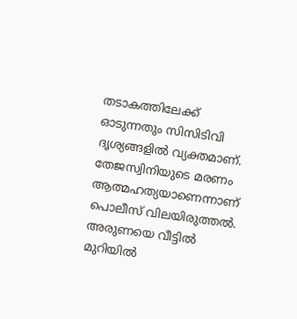തടാകത്തിലേക്ക് ഓടുന്നതും സിസിടിവി ദൃശ്യങ്ങളില്‍ വ്യക്തമാണ്. തേജസ്വിനിയുടെ മരണം ആത്മഹത്യയാണെന്നാണ് പൊലീസ് വിലയിരുത്തല്‍. അരുണയെ വീട്ടില്‍ മുറിയില്‍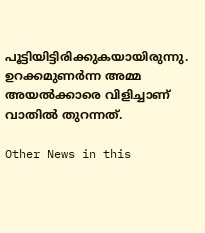പൂട്ടിയിട്ടിരിക്കുകയായിരുന്നു. ഉറക്കമുണര്‍ന്ന അമ്മ അയല്‍ക്കാരെ വിളിച്ചാണ് വാതില്‍ തുറന്നത്.

Other News in this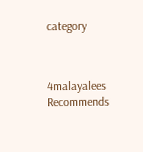category



4malayalees Recommends